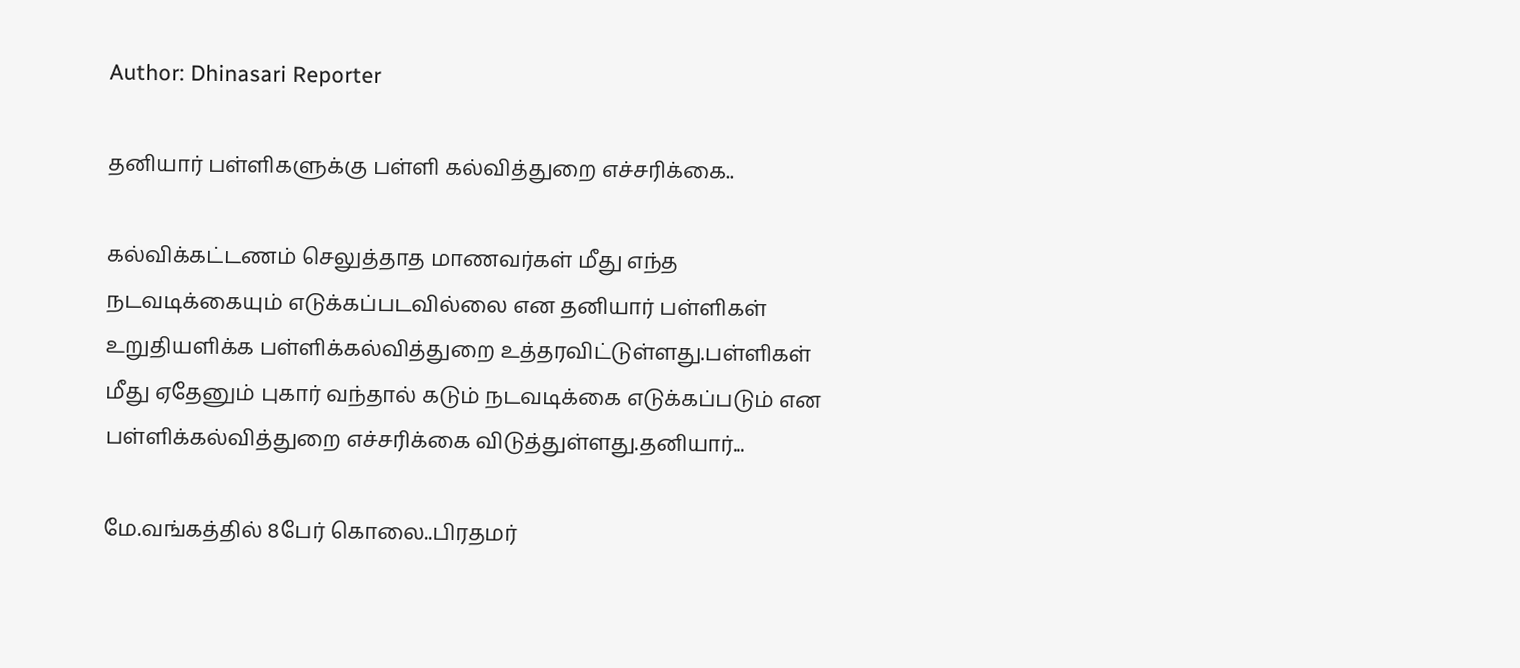Author: Dhinasari Reporter

தனியார் பள்ளிகளுக்கு பள்ளி கல்வித்துறை எச்சரிக்கை..

கல்விக்கட்டணம் செலுத்தாத மாணவர்கள் மீது எந்த நடவடிக்கையும் எடுக்கப்படவில்லை என தனியார் பள்ளிகள் உறுதியளிக்க பள்ளிக்கல்வித்துறை உத்தரவிட்டுள்ளது.பள்ளிகள் மீது ஏதேனும் புகார் வந்தால் கடும் நடவடிக்கை எடுக்கப்படும் என பள்ளிக்கல்வித்துறை எச்சரிக்கை விடுத்துள்ளது.தனியார்...

மே.வங்கத்தில் 8பேர் கொலை..பிரதமர்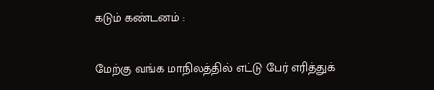கடும் கண்டனம் :

மேற்கு வங்க மாநிலத்தில் எட்டு பேர் எரித்துக்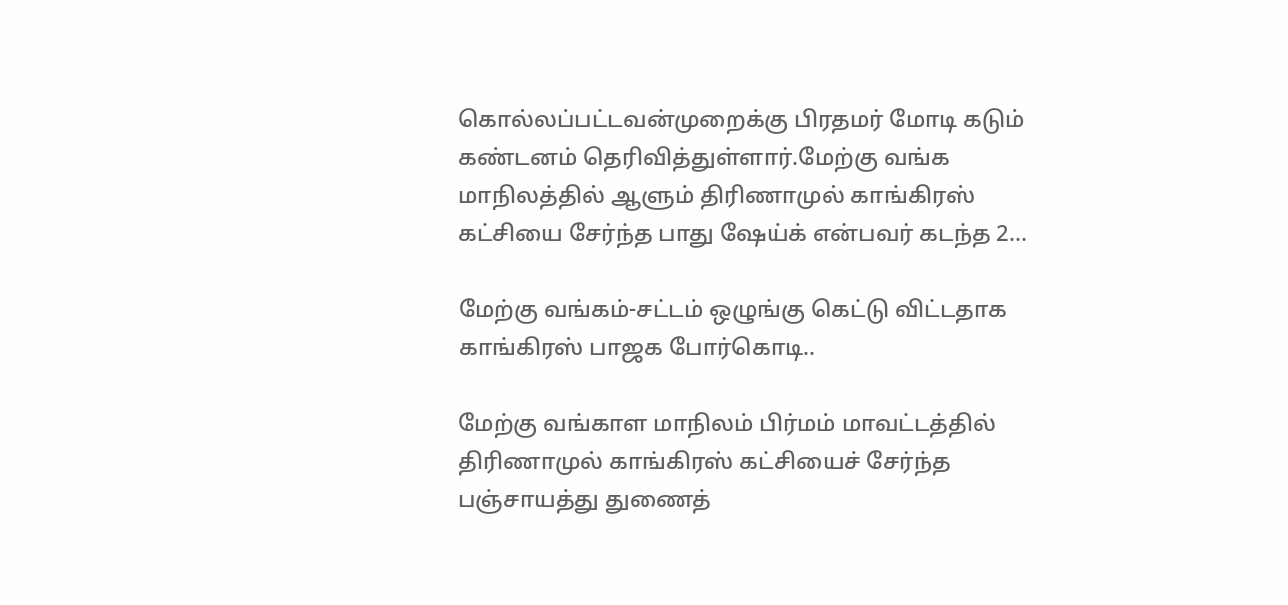கொல்லப்பட்டவன்முறைக்கு பிரதமர் மோடி கடும் கண்டனம் தெரிவித்துள்ளார்.மேற்கு வங்க மாநிலத்தில் ஆளும் திரிணாமுல் காங்கிரஸ் கட்சியை சேர்ந்த பாது ஷேய்க் என்பவர் கடந்த 2...

மேற்கு வங்கம்-சட்டம் ஒழுங்கு கெட்டு விட்டதாக காங்கிரஸ் பாஜக போர்கொடி..

மேற்கு வங்காள மாநிலம் பிர்மம் மாவட்டத்தில் திரிணாமுல் காங்கிரஸ் கட்சியைச் சேர்ந்த பஞ்சாயத்து துணைத்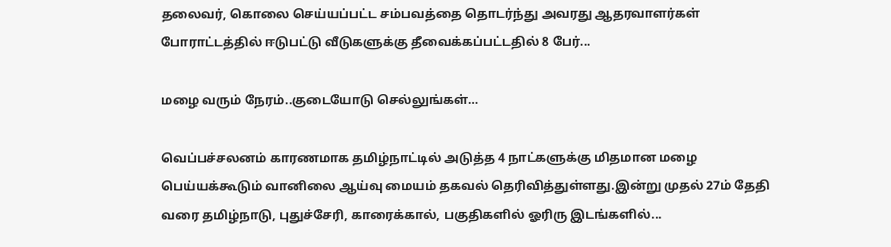தலைவர், கொலை செய்யப்பட்ட சம்பவத்தை தொடர்ந்து அவரது ஆதரவாளர்கள் போராட்டத்தில் ஈடுபட்டு வீடுகளுக்கு தீவைக்கப்பட்டதில் 8 பேர்...

மழை வரும் நேரம்..குடையோடு செல்லுங்கள்…

வெப்பச்சலனம் காரணமாக தமிழ்நாட்டில் அடுத்த 4 நாட்களுக்கு மிதமான மழை பெய்யக்கூடும் வானிலை ஆய்வு மையம் தகவல் தெரிவித்துள்ளது.இன்று முதல் 27ம் தேதி வரை தமிழ்நாடு, புதுச்சேரி, காரைக்கால், பகுதிகளில் ஓரிரு இடங்களில்...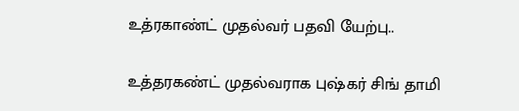உத்ரகாண்ட் முதல்வர் பதவி யேற்பு..

உத்தரகண்ட் முதல்வராக புஷ்கர் சிங் தாமி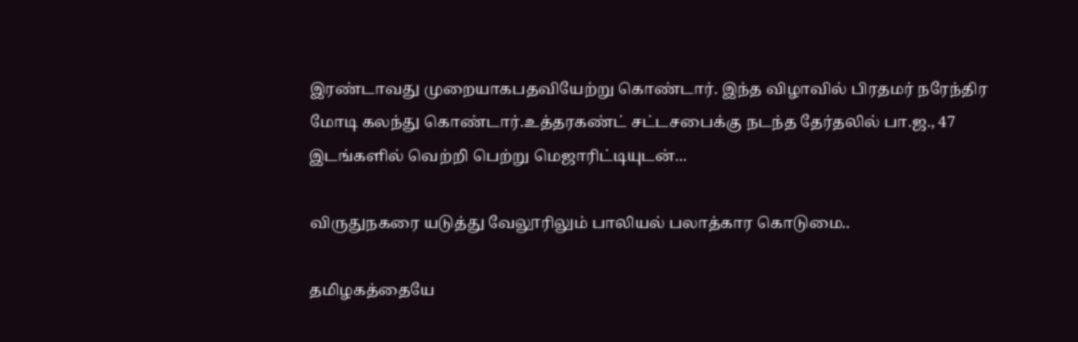இரண்டாவது முறையாகபதவியேற்று கொண்டார். இந்த விழாவில் பிரதமர் நரேந்திர மோடி கலந்து கொண்டார்.உத்தரகண்ட் சட்டசபைக்கு நடந்த தேர்தலில் பா.ஜ., 47 இடங்களில் வெற்றி பெற்று மெஜாரிட்டியுடன்...

விருதுநகரை யடுத்து வேலூரிலும் பாலியல் பலாத்கார கொடுமை..

தமிழகத்தையே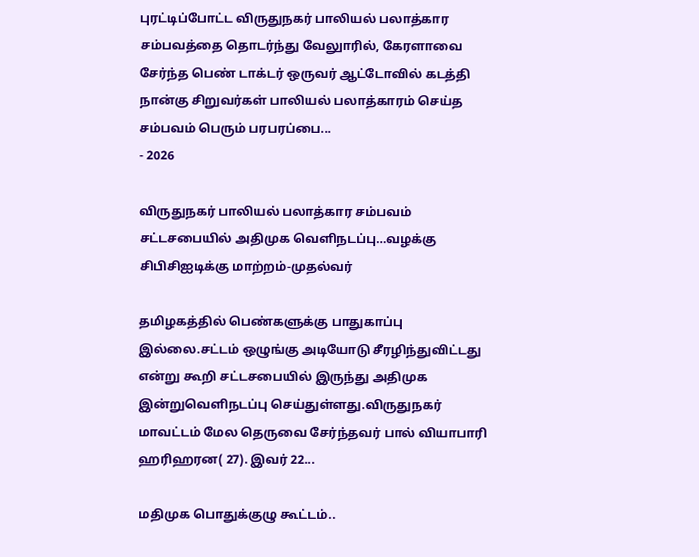புரட்டிப்போட்ட விருதுநகர் பாலியல் பலாத்கார சம்பவத்தை தொடர்ந்து வேலுாரில், கேரளாவை சேர்ந்த பெண் டாக்டர் ஒருவர் ஆட்டோவில் கடத்தி நான்கு சிறுவர்கள் பாலியல் பலாத்காரம் செய்த சம்பவம் பெரும் பரபரப்பை...
- 2026

விருதுநகர் பாலியல் பலாத்கார சம்பவம் சட்டசபையில் அதிமுக வெளிநடப்பு…வழக்கு சிபிசிஐடிக்கு மாற்றம்-முதல்வர்

தமிழகத்தில் பெண்களுக்கு பாதுகாப்பு இல்லை.சட்டம் ஒழுங்கு அடியோடு சீரழிந்துவிட்டது என்று கூறி சட்டசபையில் இருந்து அதிமுக இன்றுவெளிநடப்பு செய்துள்ளது.விருதுநகர் மாவட்டம் மேல தெருவை சேர்ந்தவர் பால் வியாபாரி ஹரிஹரன( 27). இவர் 22...

மதிமுக பொதுக்குழு கூட்டம்..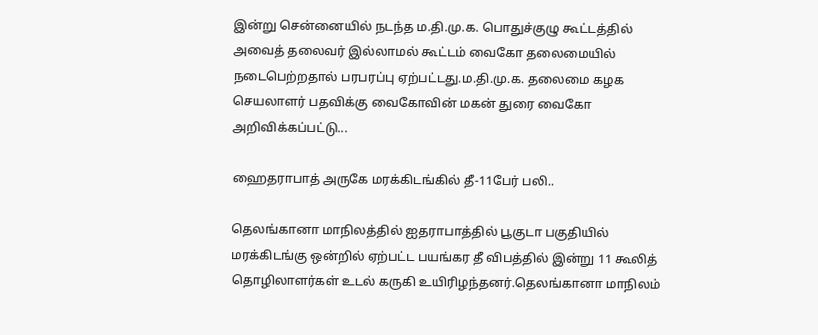இன்று சென்னையில் நடந்த ம.தி.மு.க. பொதுச்குழு கூட்டத்தில் அவைத் தலைவர் இல்லாமல் கூட்டம் வைகோ தலைமையில் நடைபெற்றதால் பரபரப்பு ஏற்பட்டது.ம.தி.மு.க. தலைமை கழக செயலாளர் பதவிக்கு வைகோவின் மகன் துரை வைகோ அறிவிக்கப்பட்டு...

ஹைதராபாத் அருகே மரக்கிடங்கில் தீ-11பேர் பலி..

தெலங்கானா மாநிலத்தில் ஐதராபாத்தில் பூகுடா பகுதியில் மரக்கிடங்கு ஒன்றில் ஏற்பட்ட பயங்கர தீ விபத்தில் இன்று 11 கூலித் தொழிலாளர்கள் உடல் கருகி உயிரிழந்தனர்.தெலங்கானா மாநிலம்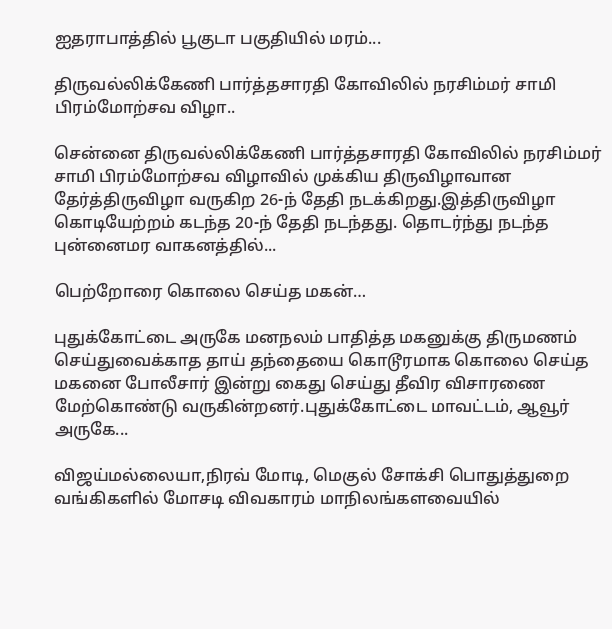ஐதராபாத்தில் பூகுடா பகுதியில் மரம்...

திருவல்லிக்கேணி பார்த்தசாரதி கோவிலில் நரசிம்மர் சாமி பிரம்மோற்சவ விழா..

சென்னை திருவல்லிக்கேணி பார்த்தசாரதி கோவிலில் நரசிம்மர் சாமி பிரம்மோற்சவ விழாவில் முக்கிய திருவிழாவான தேர்த்திருவிழா வருகிற 26-ந் தேதி நடக்கிறது.இத்திருவிழா கொடியேற்றம் கடந்த 20-ந் தேதி நடந்தது. தொடர்ந்து நடந்த புன்னைமர வாகனத்தில்...

பெற்றோரை கொலை செய்த மகன்…

புதுக்கோட்டை அருகே மனநலம் பாதித்த மகனுக்கு திருமணம் செய்துவைக்காத தாய் தந்தையை கொடூரமாக கொலை செய்த  மகனை போலீசார் இன்று கைது செய்து தீவிர விசாரணை மேற்கொண்டு வருகின்றனர்.புதுக்கோட்டை மாவட்டம், ஆவூர் அருகே...

விஜய்மல்லையா,நிரவ் மோடி, மெகுல் சோக்சி பொதுத்துறை வங்கிகளில் மோசடி விவகாரம் மாநிலங்களவையில்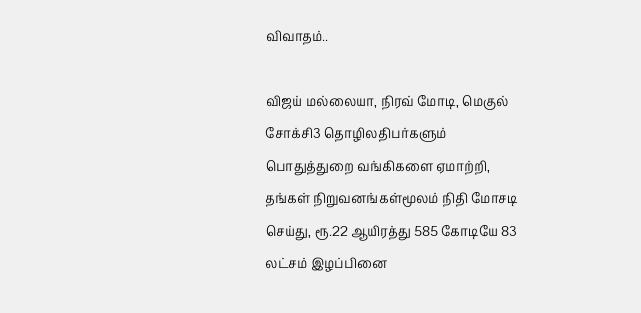விவாதம்..

விஜய் மல்லையா, நிரவ் மோடி, மெகுல் சோக்சி3 தொழிலதிபர்களும் பொதுத்துறை வங்கிகளை ஏமாற்றி, தங்கள் நிறுவனங்கள்மூலம் நிதி மோசடி செய்து, ரூ.22 ஆயிரத்து 585 கோடியே 83 லட்சம் இழப்பினை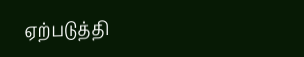ஏற்படுத்தி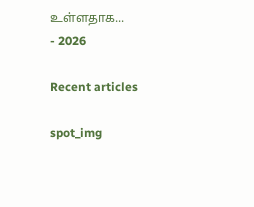உள்ளதாக...
- 2026

Recent articles

spot_img